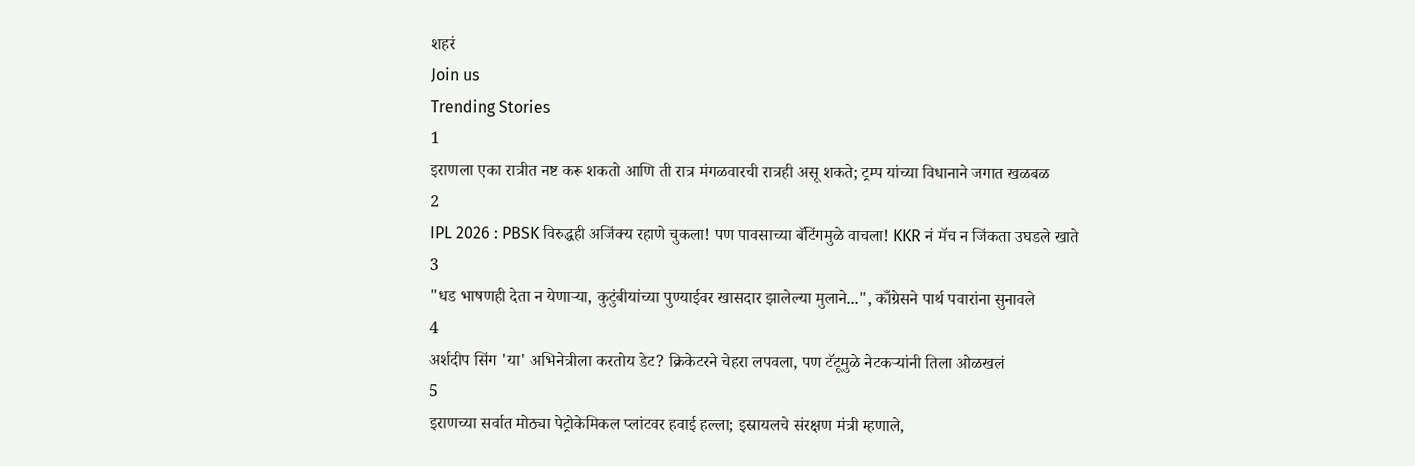शहरं
Join us
Trending Stories
1
इराणला एका रात्रीत नष्ट करू शकतो आणि ती रात्र मंगळवारची रात्रही असू शकते; ट्रम्प यांच्या विधानाने जगात खळबळ
2
IPL 2026 : PBSK विरुद्धही अजिंक्य रहाणे चुकला! पण पावसाच्या बॅटिंगमुळे वाचला! KKR नं मॅच न जिंकता उघडले खाते
3
"धड भाषणही देता न येणाऱ्या, कुटुंबीयांच्या पुण्याईवर खासदार झालेल्या मुलाने...", काँग्रेसने पार्थ पवारांना सुनावले
4
अर्शदीप सिंग 'या' अभिनेत्रीला करतोय डेट? क्रिकेटरने चेहरा लपवला, पण टॅटूमुळे नेटकऱ्यांनी तिला ओळखलं
5
इराणच्या सर्वात मोठ्या पेट्रोकेमिकल प्लांटवर हवाई हल्ला; इस्रायलचे संरक्षण मंत्री म्हणाले,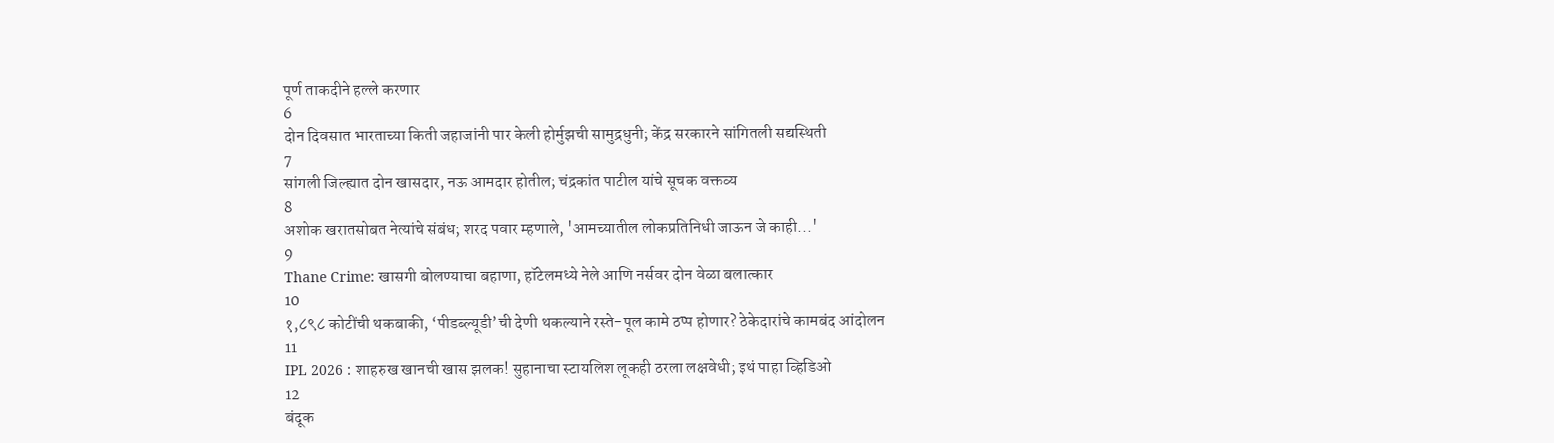पूर्ण ताकदीने हल्ले करणार
6
दोन दिवसात भारताच्या किती जहाजांनी पार केली होर्मुझची सामुद्रधुनी; केंद्र सरकारने सांगितली सद्यस्थिती
7
सांगली जिल्ह्यात दोन खासदार, नऊ आमदार होतील; चंद्रकांत पाटील यांचे सूचक वक्तव्य
8
अशोक खरातसोबत नेत्यांचे संबंध; शरद पवार म्हणाले, 'आमच्यातील लोकप्रतिनिधी जाऊन जे काही...'
9
Thane Crime: खासगी बोलण्याचा बहाणा, हॉटेलमध्ये नेले आणि नर्सवर दोन वेळा बलात्कार
10
१,८९८ कोटींची थकबाकी, ‘पीडब्ल्यूडी’ची देणी थकल्याने रस्ते-पूल कामे ठप्प होणार? ठेकेदारांचे कामबंद आंदोलन
11
IPL 2026 : शाहरुख खानची खास झलक! सुहानाचा स्टायलिश लूकही ठरला लक्षवेधी; इथं पाहा व्हिडिओ
12
बंदूक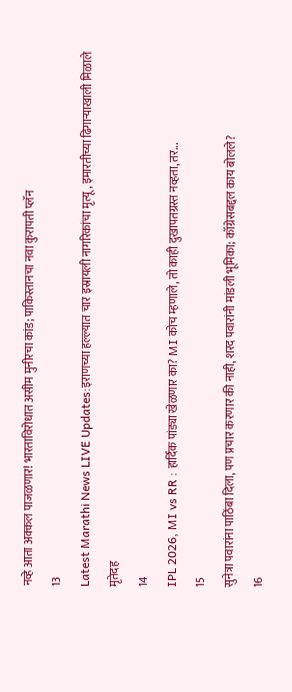नव्हे आता अक्कल पाजळणार! भारताविरोधात असीम मुनीरचा कांड; पाकिस्तानचा नवा कुरापती प्लॅन
13
Latest Marathi News LIVE Updates:इराणच्या हल्ल्यात चार इस्रायली नागरिकांचा मृत्यू, इमारतीच्या ढिगाऱ्याखाली मिळाले मृतेदह
14
IPL 2026, MI vs RR : हार्दिक पांड्या खेळणार का? MI कोच म्हणाले, तो काही दुखापतग्रस्त नव्हता, तर...
15
सुनेत्रा पवारांना पाठिंबा दिला, पण प्रचार करणार की नाही, शरद पवारांनी मांडली भूमिका; काँग्रेसबद्दल काय बोलले?
16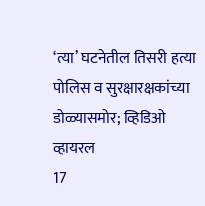‘त्या’ घटनेतील तिसरी हत्या पोलिस व सुरक्षारक्षकांच्या डोळ्यासमोर; व्हिडिओ व्हायरल
17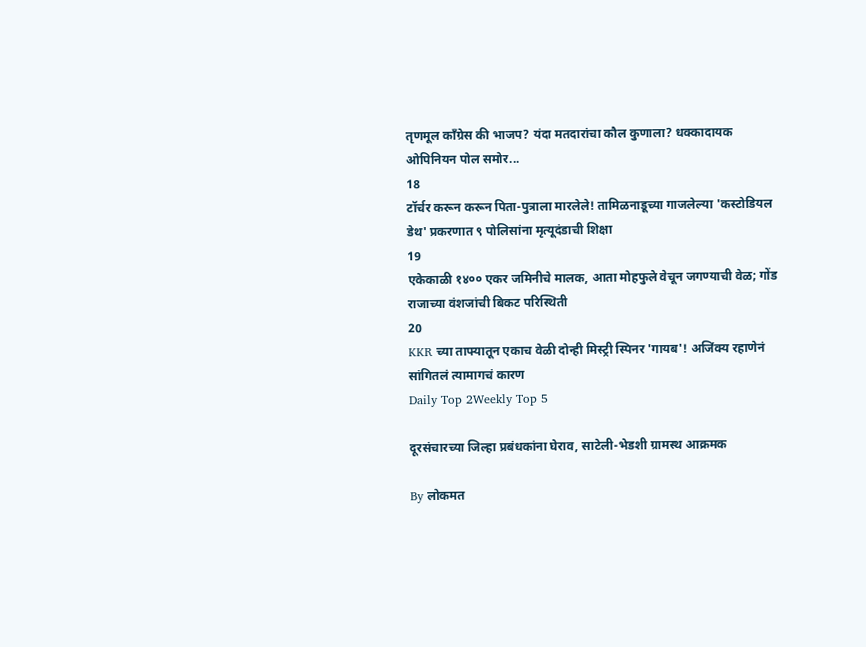तृणमूल काँग्रेस की भाजप? यंदा मतदारांचा कौल कुणाला? धक्कादायक ओपिनियन पोल समोर...
18
टॉर्चर करून करून पिता-पुत्राला मारलेले! तामिळनाडूच्या गाजलेल्या 'कस्टोडियल डेथ' प्रकरणात ९ पोलिसांना मृत्यूदंडाची शिक्षा
19
एकेकाळी १४०० एकर जमिनीचे मालक, आता मोहफुले वेचून जगण्याची वेळ; गोंड राजाच्या वंशजांची बिकट परिस्थिती
20
KKR च्या ताफ्यातून एकाच वेळी दोन्ही मिस्ट्री स्पिनर 'गायब'! अजिंक्य रहाणेनं सांगितलं त्यामागचं कारण
Daily Top 2Weekly Top 5

दूरसंचारच्या जिल्हा प्रबंधकांना घेराव, साटेली-भेडशी ग्रामस्थ आक्रमक

By लोकमत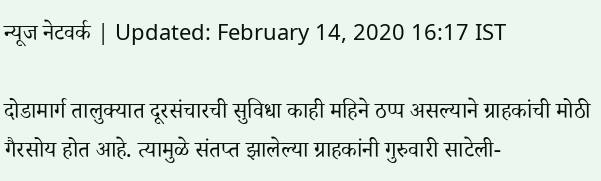न्यूज नेटवर्क | Updated: February 14, 2020 16:17 IST

दोडामार्ग तालुक्यात दूरसंचारची सुविधा काही महिने ठप्प असल्याने ग्राहकांची मोठी गैरसोय होत आहे. त्यामुळे संतप्त झालेल्या ग्राहकांनी गुरुवारी साटेली-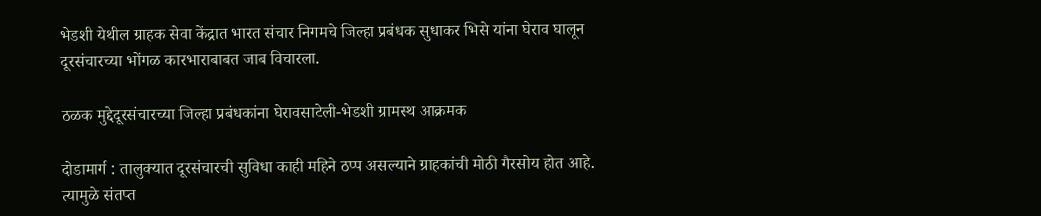भेडशी येथील ग्राहक सेवा केंद्रात भारत संचार निगमचे जिल्हा प्रबंधक सुधाकर भिसे यांना घेराव घालून दूरसंचारच्या भोंगळ कारभाराबाबत जाब विचारला.

ठळक मुद्देदूरसंचारच्या जिल्हा प्रबंधकांना घेरावसाटेली-भेडशी ग्रामस्थ आक्रमक

दोडामार्ग : तालुक्यात दूरसंचारची सुविधा काही महिने ठप्प असल्याने ग्राहकांची मोठी गैरसोय होत आहे. त्यामुळे संतप्त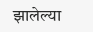झालेल्या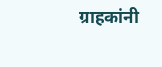ग्राहकांनी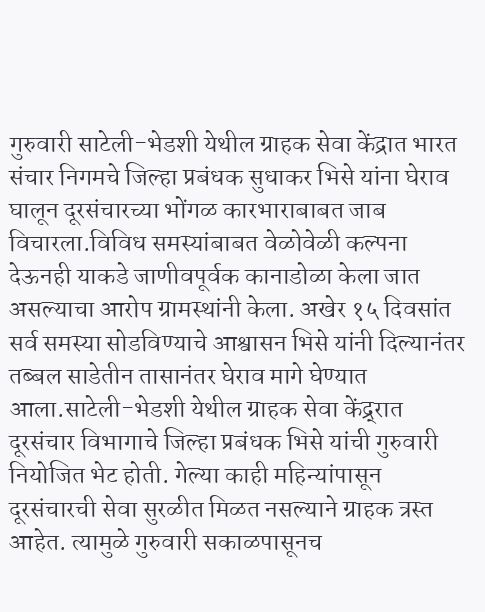गुरुवारी साटेली-भेडशी येथील ग्राहक सेवा केंद्रात भारत संचार निगमचे जिल्हा प्रबंधक सुधाकर भिसे यांना घेराव घालून दूरसंचारच्या भोंगळ कारभाराबाबत जाब विचारला.विविध समस्यांबाबत वेळोवेळी कल्पना देऊनही याकडे जाणीवपूर्वक कानाडोळा केला जात असल्याचा आरोप ग्रामस्थांनी केला. अखेर १५ दिवसांत सर्व समस्या सोडविण्याचे आश्वासन भिसे यांनी दिल्यानंतर तब्बल साडेतीन तासानंतर घेराव मागे घेण्यात आला.साटेली-भेडशी येथील ग्राहक सेवा केंद्र्रात दूरसंचार विभागाचे जिल्हा प्रबंधक भिसे यांची गुरुवारी नियोजित भेट होती. गेल्या काही महिन्यांपासून दूरसंचारची सेवा सुरळीत मिळत नसल्याने ग्राहक त्रस्त आहेत. त्यामुळे गुरुवारी सकाळपासूनच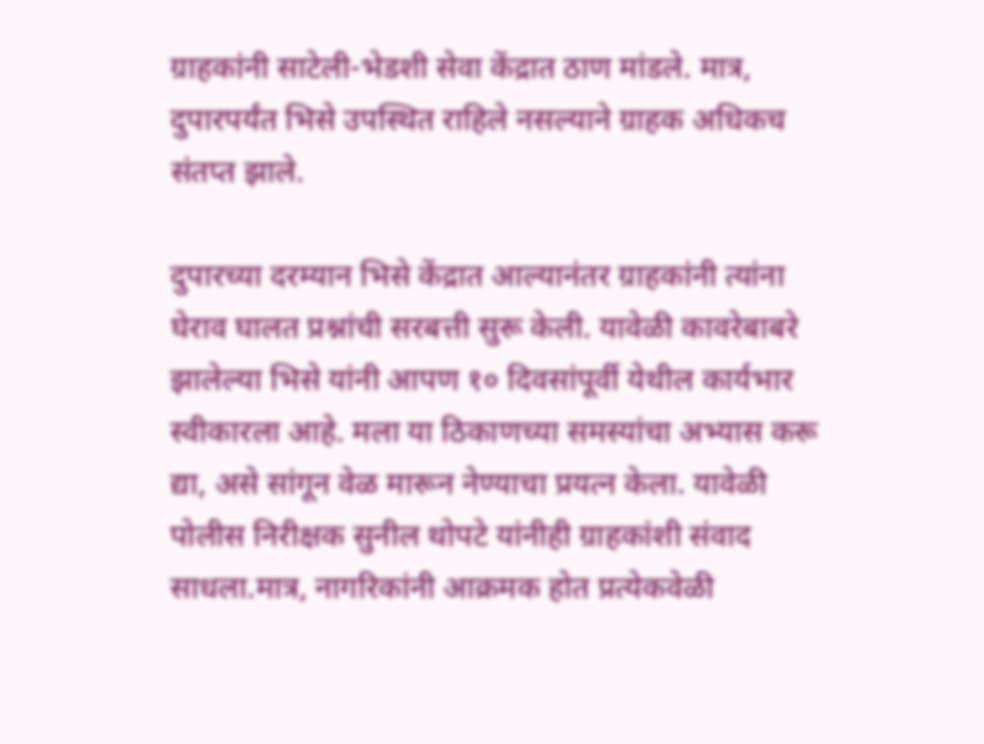ग्राहकांनी साटेली-भेडशी सेवा केंद्रात ठाण मांडले. मात्र, दुपारपर्यंत भिसे उपस्थित राहिले नसल्याने ग्राहक अधिकच संतप्त झाले.

दुपारच्या दरम्यान भिसे केंद्रात आल्यानंतर ग्राहकांनी त्यांना घेराव घालत प्रश्नांची सरबत्ती सुरू केली. यावेळी कावरेबाबरे झालेल्या भिसे यांनी आपण १० दिवसांपूर्वी येथील कार्यभार स्वीकारला आहे. मला या ठिकाणच्या समस्यांचा अभ्यास करू द्या, असे सांगून वेळ मारून नेण्याचा प्रयत्न केला. यावेळी पोलीस निरीक्षक सुनील थोपटे यांनीही ग्राहकांशी संवाद साधला.मात्र, नागरिकांनी आक्रमक होत प्रत्येकवेळी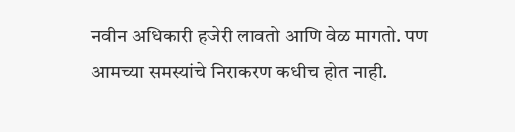नवीन अधिकारी हजेरी लावतो आणि वेळ मागतो. पण आमच्या समस्यांचे निराकरण कधीच होत नाही.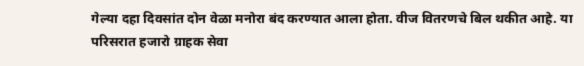गेल्या दहा दिवसांत दोन वेळा मनोरा बंद करण्यात आला होता. वीज वितरणचे बिल थकीत आहे. या परिसरात हजारो ग्राहक सेवा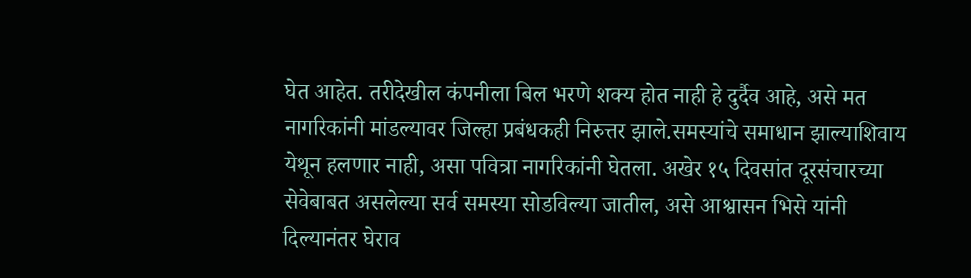घेत आहेत. तरीदेखील कंपनीला बिल भरणे शक्य होत नाही हे दुर्दैव आहे, असे मत नागरिकांनी मांडल्यावर जिल्हा प्रबंधकही निरुत्तर झाले.समस्यांचे समाधान झाल्याशिवाय येथून हलणार नाही, असा पवित्रा नागरिकांनी घेतला. अखेर १५ दिवसांत दूरसंचारच्या सेवेबाबत असलेल्या सर्व समस्या सोडविल्या जातील, असे आश्वासन भिसे यांनी दिल्यानंतर घेराव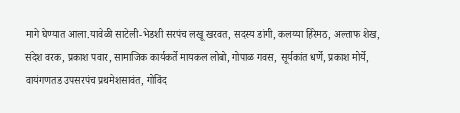मागे घेण्यात आला.यावेळी साटेली-भेडशी सरपंच लखू खरवत, सदस्य डांगी, कलय्या हिरेमठ, अल्ताफ शेख, संदेश वरक, प्रकाश पवार, सामाजिक कार्यकर्ते मायकल लोबो, गोपाळ गवस, सूर्यकांत धर्णे, प्रकाश मोर्ये, वायंगणतड उपसरपंच प्रथमेशसावंत, गोविंद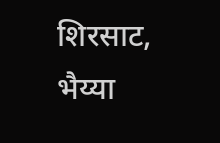शिरसाट, भैय्या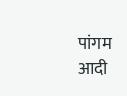पांगम आदी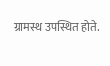ग्रामस्थ उपस्थित होते.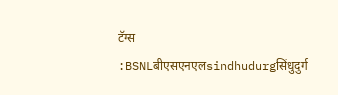टॅग्स :BSNLबीएसएनएलsindhudurgसिंधुदुर्ग